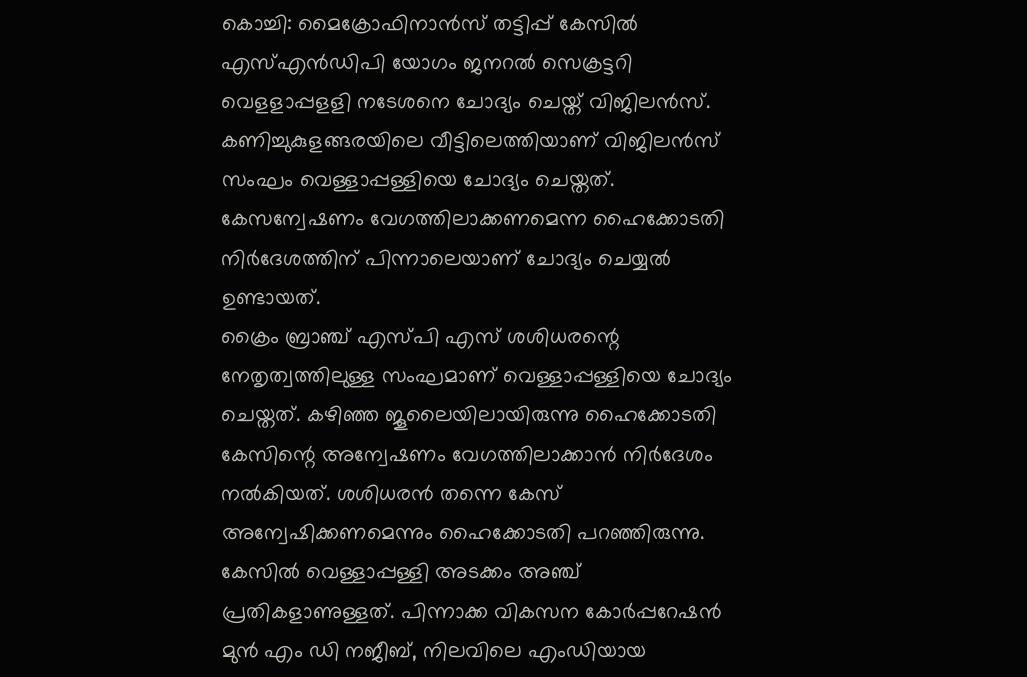കൊച്ചി: മൈക്രോഫിനാൻസ് തട്ടിപ്പ് കേസിൽ എസ്എൻഡിപി യോഗം ജനറൽ സെക്രട്ടറി വെളളാപ്പളളി നടേശനെ ചോദ്യം ചെയ്ത് വിജിലൻസ്. കണിച്ചുകുളങ്ങരയിലെ വീട്ടിലെത്തിയാണ് വിജിലൻസ് സംഘം വെള്ളാപ്പള്ളിയെ ചോദ്യം ചെയ്തത്. കേസന്വേഷണം വേഗത്തിലാക്കണമെന്ന ഹൈക്കോടതി നിർദേശത്തിന് പിന്നാലെയാണ് ചോദ്യം ചെയ്യൽ ഉണ്ടായത്.
ക്രൈം ബ്രാഞ്ച് എസ്പി എസ് ശശിധരന്റെ നേതൃത്വത്തിലുള്ള സംഘമാണ് വെള്ളാപ്പള്ളിയെ ചോദ്യം ചെയ്തത്. കഴിഞ്ഞ ജൂലൈയിലായിരുന്നു ഹൈക്കോടതി കേസിന്റെ അന്വേഷണം വേഗത്തിലാക്കാൻ നിർദേശം നൽകിയത്. ശശിധരൻ തന്നെ കേസ് അന്വേഷിക്കണമെന്നും ഹൈക്കോടതി പറഞ്ഞിരുന്നു.
കേസിൽ വെള്ളാപ്പള്ളി അടക്കം അഞ്ച് പ്രതികളാണുള്ളത്. പിന്നാക്ക വികസന കോർപ്പറേഷൻ മുൻ എം ഡി നജീബ്, നിലവിലെ എംഡിയായ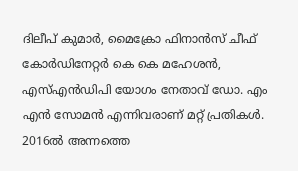ദിലീപ് കുമാർ, മൈക്രോ ഫിനാൻസ് ചീഫ് കോർഡിനേറ്റർ കെ കെ മഹേശൻ, എസ്എൻഡിപി യോഗം നേതാവ് ഡോ. എം എൻ സോമൻ എന്നിവരാണ് മറ്റ് പ്രതികൾ.
2016ൽ അന്നത്തെ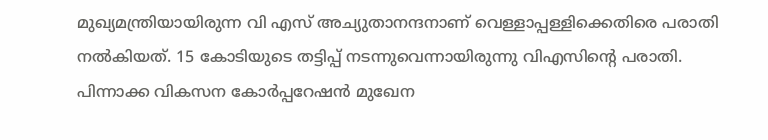മുഖ്യമന്ത്രിയായിരുന്ന വി എസ് അച്യുതാനന്ദനാണ് വെള്ളാപ്പള്ളിക്കെതിരെ പരാതി നൽകിയത്. 15 കോടിയുടെ തട്ടിപ്പ് നടന്നുവെന്നായിരുന്നു വിഎസിന്റെ പരാതി. പിന്നാക്ക വികസന കോർപ്പറേഷൻ മുഖേന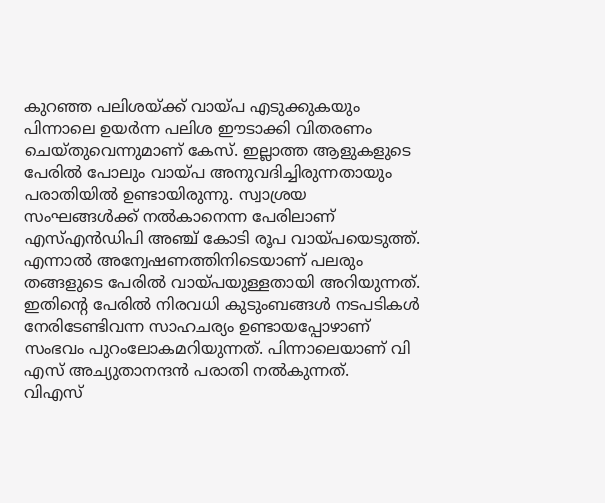കുറഞ്ഞ പലിശയ്ക്ക് വായ്പ എടുക്കുകയും പിന്നാലെ ഉയർന്ന പലിശ ഈടാക്കി വിതരണം ചെയ്തുവെന്നുമാണ് കേസ്. ഇല്ലാത്ത ആളുകളുടെ പേരിൽ പോലും വായ്പ അനുവദിച്ചിരുന്നതായും പരാതിയിൽ ഉണ്ടായിരുന്നു. സ്വാശ്രയ സംഘങ്ങൾക്ക് നൽകാനെന്ന പേരിലാണ് എസ്എൻഡിപി അഞ്ച് കോടി രൂപ വായ്പയെടുത്ത്. എന്നാൽ അന്വേഷണത്തിനിടെയാണ് പലരും തങ്ങളുടെ പേരിൽ വായ്പയുള്ളതായി അറിയുന്നത്. ഇതിന്റെ പേരിൽ നിരവധി കുടുംബങ്ങൾ നടപടികൾ നേരിടേണ്ടിവന്ന സാഹചര്യം ഉണ്ടായപ്പോഴാണ് സംഭവം പുറംലോകമറിയുന്നത്. പിന്നാലെയാണ് വി എസ് അച്യുതാനന്ദൻ പരാതി നൽകുന്നത്.
വിഎസ്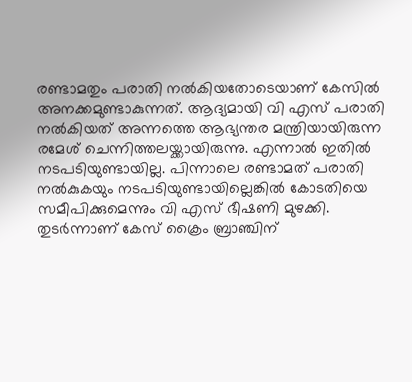രണ്ടാമതും പരാതി നൽകിയതോടെയാണ് കേസിൽ അനക്കമുണ്ടാകുന്നത്. ആദ്യമായി വി എസ് പരാതി നൽകിയത് അന്നത്തെ ആഭ്യന്തര മന്ത്രിയായിരുന്ന രമേശ് ചെന്നിത്തലയ്ക്കായിരുന്നു. എന്നാൽ ഇതിൽ നടപടിയുണ്ടായില്ല. പിന്നാലെ രണ്ടാമത് പരാതി നൽകുകയും നടപടിയുണ്ടായില്ലെങ്കിൽ കോടതിയെ സമീപിക്കുമെന്നും വി എസ് ഭീഷണി മുഴക്കി. തുടർന്നാണ് കേസ് ക്രൈം ബ്രാഞ്ചിന്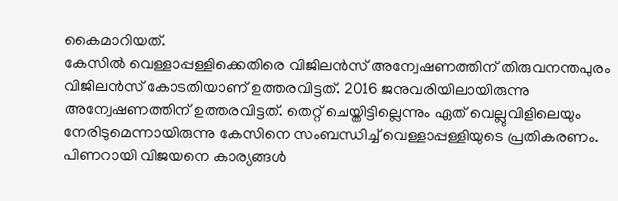കൈമാറിയത്.
കേസിൽ വെള്ളാപ്പള്ളിക്കെതിരെ വിജിലൻസ് അന്വേഷണത്തിന് തിരുവനന്തപുരം വിജിലൻസ് കോടതിയാണ് ഉത്തരവിട്ടത്. 2016 ജനുവരിയിലായിരുന്നു അന്വേഷണത്തിന് ഉത്തരവിട്ടത്. തെറ്റ് ചെയ്തിട്ടില്ലെന്നും ഏത് വെല്ലുവിളിലെയും നേരിടുമെന്നായിരുന്നു കേസിനെ സംബന്ധിച്ച് വെള്ളാപ്പള്ളിയുടെ പ്രതികരണം. പിണറായി വിജയനെ കാര്യങ്ങൾ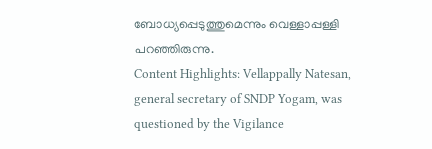ബോധ്യപ്പെടുത്തുമെന്നും വെള്ളാപ്പള്ളി പറഞ്ഞിരുന്നു.
Content Highlights: Vellappally Natesan, general secretary of SNDP Yogam, was questioned by the Vigilance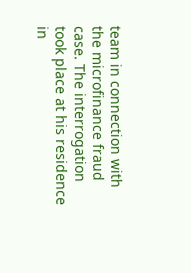team in connection with the microfinance fraud case. The interrogation took place at his residence in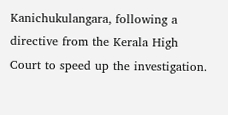Kanichukulangara, following a directive from the Kerala High Court to speed up the investigation.